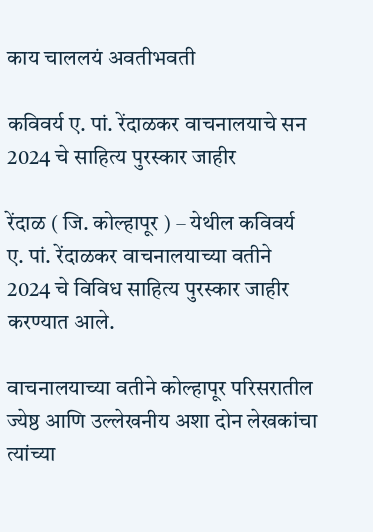काय चाललयं अवतीभवती

कविवर्य ए. पां. रेंदाळकर वाचनालयाचे सन 2024 चे साहित्य पुरस्कार जाहीर

रेंदाळ ( जि. कोल्हापूर ) – येथील कविवर्य ए. पां. रेंदाळकर वाचनालयाच्या वतीने 2024 चे विविध साहित्य पुरस्कार जाहीर करण्यात आले.

वाचनालयाच्या वतीने कोल्हापूर परिसरातील ज्येष्ठ आणि उल्लेखनीय अशा दोन लेखकांचा त्यांच्या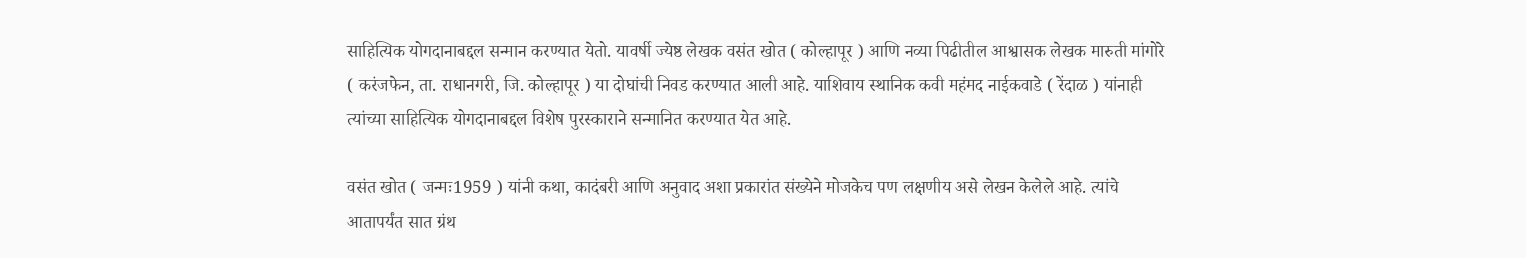साहित्यिक योगदानाबद्दल सन्मान करण्यात येतो. यावर्षी ज्येष्ठ लेखक वसंत खोत ( कोल्हापूर ) आणि नव्या पिढीतील आश्वासक लेखक मारुती मांगोरे ( करंजफेन, ता. राधानगरी, जि. कोल्हापूर ) या दोघांची निवड करण्यात आली आहे. याशिवाय स्थानिक कवी महंमद नाईकवाडे ( रेंदाळ ) यांनाही त्यांच्या साहित्यिक योगदानाबद्दल विशेष पुरस्काराने सन्मानित करण्यात येत आहे.

वसंत खोत ( जन्मः1959 ) यांनी कथा, कादंबरी आणि अनुवाद अशा प्रकारांत संख्येने मोजकेच पण लक्षणीय असे लेखन केलेले आहे. त्यांचे आतापर्यंत सात ग्रंथ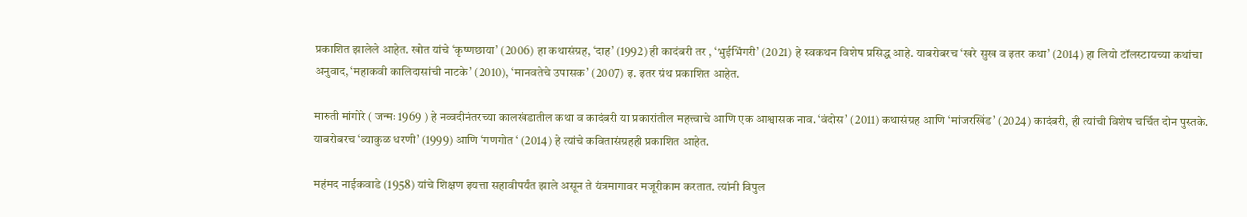प्रकाशित झालेले आहेत. खोत यांचे ‘कृष्णछाया’ (2006) हा कथासंग्रह, ‘दाह’ (1992) ही कादंबरी तर , ‘भुईभिंगरी’ (2021) हे स्वकथन विशेष प्रसिद्ध आहे. याबरोबरच ‘खरे सुख व इतर कथा’ (2014) हा लियो टॉलस्टायच्या कथांचा अनुवाद, ‘महाकवी कालिदासांची नाटके’ (2010), ‘मानवतेचे उपासक’ (2007) इ. इतर ग्रंथ प्रकाशित आहेत.

मारुती मांगोरे ( जन्मः 1969 ) हे नव्वदीनंतरच्या कालखंडातील कथा व कादंबरी या प्रकारांतील महत्त्वाचे आणि एक आश्वासक नाव. ‘वंदोस’ (2011) कथासंग्रह आणि ‘मांजरखिंड’ (2024) कादंबरी, ही त्यांची विशेष चर्चित दोन पुस्तके. याबरोबरच ‘व्याकुळ धरणी’ (1999) आणि ‘गणगोत ‘ (2014) हे त्यांचे कवितासंग्रहही प्रकाशित आहेत.

महंमद नाईकवाडे (1958) यांचे शिक्षण इयत्ता सहावीपर्यंत झाले असून ते यंत्रमागावर मजूरीकाम करतात. त्यांनी विपुल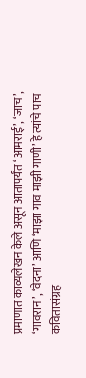प्रमाणात काव्यलेखन केले असून आतापर्यंत ‘आमराई’, ‘जाच’, ‘गावरान’, ‘वेदना’ आणि ‘माझा गाव माझी गाणी’ हे त्यांचे पाच कवितासंग्रह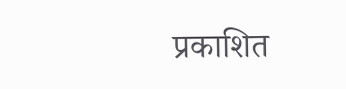प्रकाशित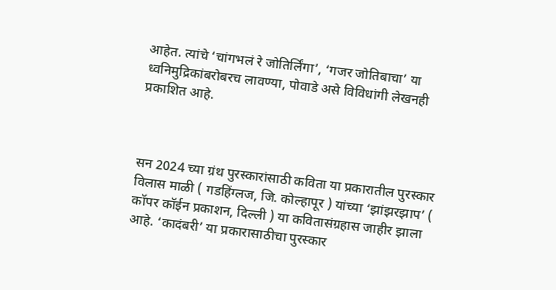आहेत. त्यांचे ‘चांगभलं रे जोतिर्लिंगा’, ‘गजर जोतिबाचा’ या ध्वनिमुद्रिकांबरोबरच लावण्या, पोवाडे असे विविधांगी लेखनही प्रकाशित आहे.



सन 2024 च्या ग्रंथ पुरस्कारांसाठी कविता या प्रकारातील पुरस्कार विलास माळी ( गडहिंग्लज, जि. कोल्हापूर ) यांच्या ‘झांझरझाप’ ( कॉपर कॉईन प्रकाशन, दिल्ली ) या कवितासंग्रहास जाहीर झाला आहे. ‘कादंबरी’ या प्रकारासाठीचा पुरस्कार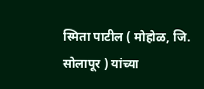स्मिता पाटील ( मोहोळ, जि. सोलापूर ) यांच्या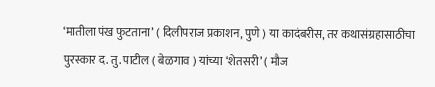‘मातीला पंख फुटताना’ ( दिलीपराज प्रकाशन, पुणे ) या कादंबरीस, तर कथासंग्रहासाठीचा पुरस्कार द. तु. पाटील ( बेळगाव ) यांच्या ‘शेतसरी’ ( मौज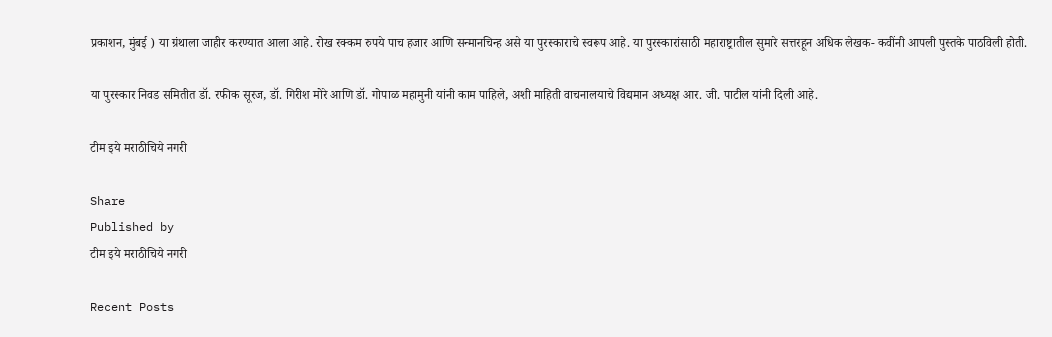प्रकाशन, मुंबई ) या ग्रंथाला जाहीर करण्यात आला आहे. रोख रक्कम रुपये पाच हजार आणि सन्मानचिन्ह असे या पुरस्काराचे स्वरूप आहे. या पुरस्कारांसाठी महाराष्ट्रातील सुमारे सत्तरहून अधिक लेखक- कवींनी आपली पुस्तके पाठविली होती.

या पुरस्कार निवड समितीत डॉ. रफीक सूरज, डॉ. गिरीश मोरे आणि डॉ. गोपाळ महामुनी यांनी काम पाहिले, अशी माहिती वाचनालयाचे विद्यमान अध्यक्ष आर. जी. पाटील यांनी दिली आहे.

टीम इये मराठीचिये नगरी

Share
Published by
टीम इये मराठीचिये नगरी

Recent Posts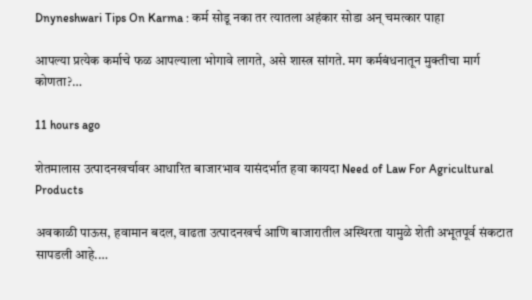Dnyneshwari Tips On Karma : कर्म सोडू नका तर त्यातला अहंकार सोडा अन् चमत्कार पाहा

आपल्या प्रत्येक कर्माचे फळ आपल्याला भोगावे लागते, असे शास्त्र सांगते. मग कर्मबंधनातून मुक्तीचा मार्ग कोणता?…

11 hours ago

शेतमालास उत्पादनखर्चावर आधारित बाजारभाव यासंदर्भात हवा कायदा Need of Law For Agricultural Products

अवकाळी पाऊस, हवामान बदल, वाढता उत्पादनखर्च आणि बाजारातील अस्थिरता यामुळे शेती अभूतपूर्व संकटात सापडली आहे.…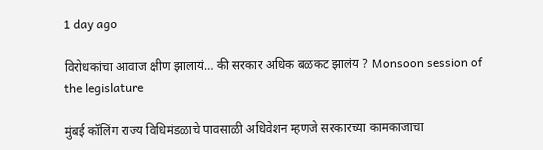1 day ago

विरोधकांचा आवाज क्षीण झालायं… की सरकार अधिक बळकट झालंय ? Monsoon session of the legislature

मुंबई कॉलिंग राज्य विधिमंडळाचे पावसाळी अधिवेशन म्हणजे सरकारच्या कामकाजाचा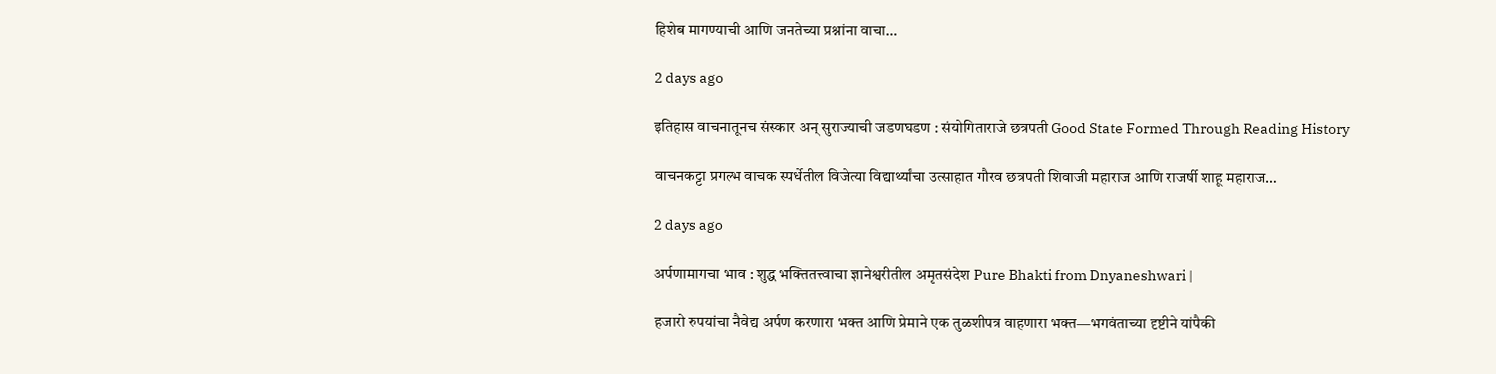हिशेब मागण्याची आणि जनतेच्या प्रश्नांना वाचा…

2 days ago

इतिहास वाचनातूनच संस्कार अन् सुराज्याची जडणघडण : संयोगिताराजे छत्रपती Good State Formed Through Reading History

वाचनकट्टा प्रगल्भ वाचक स्पर्धेतील विजेत्या विद्यार्थ्यांचा उत्साहात गौरव छत्रपती शिवाजी महाराज आणि राजर्षी शाहू महाराज…

2 days ago

अर्पणामागचा भाव : शुद्ध भक्तितत्त्वाचा ज्ञानेश्वरीतील अमृतसंदेश Pure Bhakti from Dnyaneshwari |

हजारो रुपयांचा नैवेद्य अर्पण करणारा भक्त आणि प्रेमाने एक तुळशीपत्र वाहणारा भक्त—भगवंताच्या दृष्टीने यांपैकी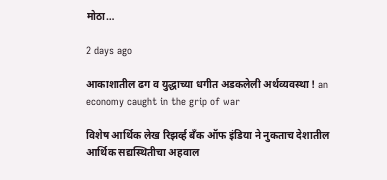मोठा…

2 days ago

आकाशातील ढग व युद्धाच्या धगीत अडकलेली अर्थव्यवस्था ! an economy caught in the grip of war

विशेष आर्थिक लेख रिझर्व्ह बँक ऑफ इंडिया ने नुकताच देशातील आर्थिक सद्यस्थितीचा अहवाल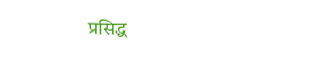प्रसिद्ध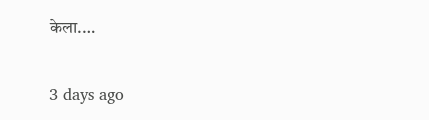केला.…

3 days ago